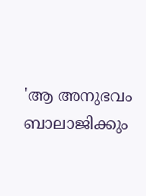'ആ അനുഭവം ബാലാജിക്കും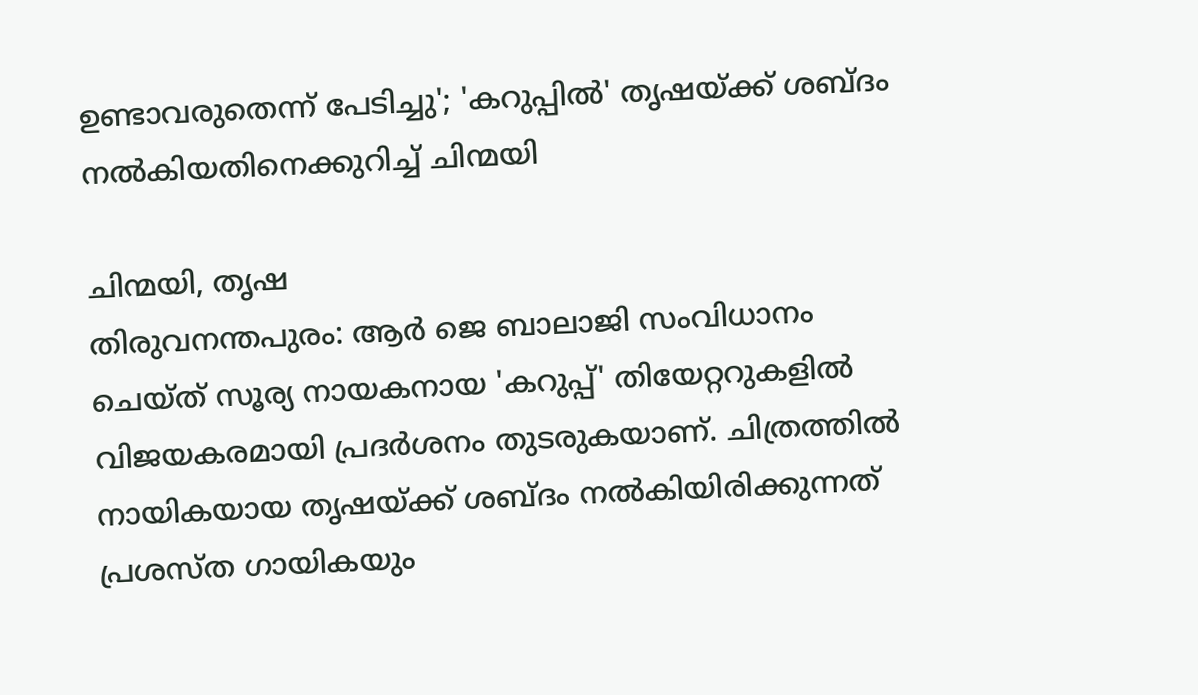ഉണ്ടാവരുതെന്ന് പേടിച്ചു'; 'കറുപ്പിൽ' തൃഷയ്ക്ക് ശബ്ദം നൽകിയതിനെക്കുറിച്ച് ചിന്മയി

ചിന്മയി, തൃഷ
തിരുവനന്തപുരം: ആർ ജെ ബാലാജി സംവിധാനം ചെയ്ത് സൂര്യ നായകനായ 'കറുപ്പ്' തിയേറ്ററുകളിൽ വിജയകരമായി പ്രദർശനം തുടരുകയാണ്. ചിത്രത്തിൽ നായികയായ തൃഷയ്ക്ക് ശബ്ദം നൽകിയിരിക്കുന്നത് പ്രശസ്ത ഗായികയും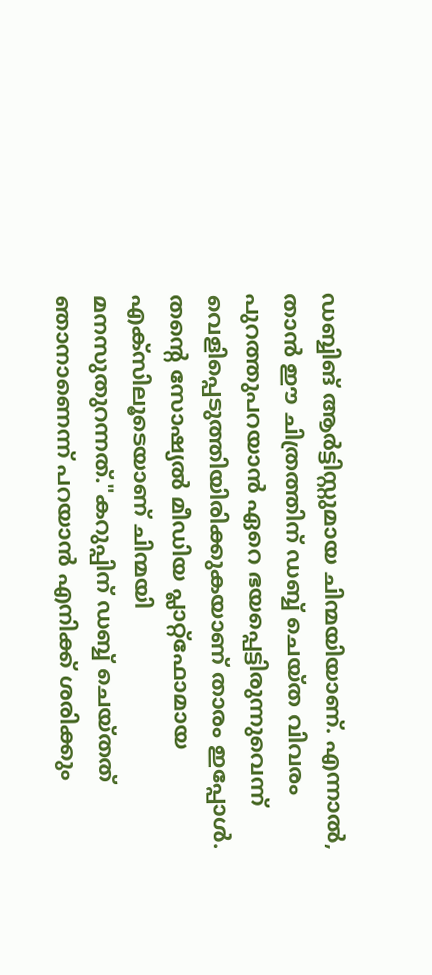ഡബ്ബിങ് ആർട്ടിസ്റ്റുമായ ചിന്മയിയാണ്. എന്നാൽ, താൻ ഈ ചിത്രത്തിന് ഡബ്ബ് ചെയ്ത വിവരം പുറത്തുപറയാൻ ഏറെ ഭയപ്പെട്ടിരുന്നുവെന്ന് വെളിപ്പെടുത്തിയിരിക്കുകയാണ് താരം ഇപ്പോൾ.
തന്റെ സോഷ്യൽ മീഡിയ പ്ലാറ്റ്ഫോമായ എക്സിലൂടെയാണ് ചിന്മയി മനസുതുറന്നത്."കറുപ്പിന് ഡബ്ബ് ചെയ്തത് ഞാനാണെന്ന് പറയാൻ എനിക്ക് ശരിക്കും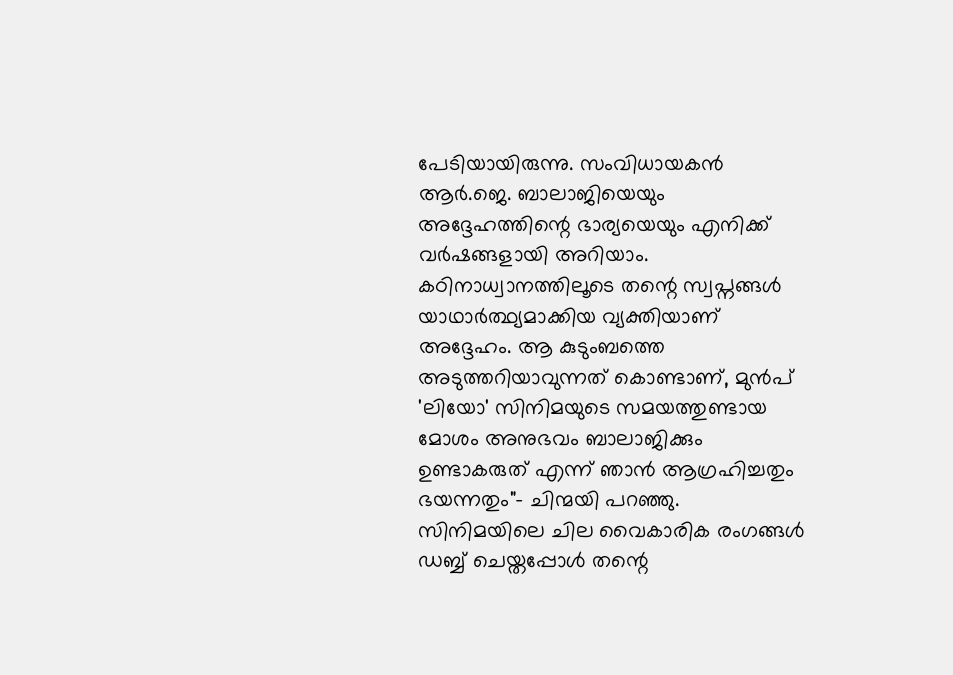പേടിയായിരുന്നു. സംവിധായകൻ ആർ.ജെ. ബാലാജിയെയും അദ്ദേഹത്തിന്റെ ഭാര്യയെയും എനിക്ക് വർഷങ്ങളായി അറിയാം. കഠിനാധ്വാനത്തിലൂടെ തന്റെ സ്വപ്നങ്ങൾ യാഥാർത്ഥ്യമാക്കിയ വ്യക്തിയാണ് അദ്ദേഹം. ആ കുടുംബത്തെ അടുത്തറിയാവുന്നത് കൊണ്ടാണ്, മുൻപ് 'ലിയോ' സിനിമയുടെ സമയത്തുണ്ടായ മോശം അനുഭവം ബാലാജിക്കും ഉണ്ടാകരുത് എന്ന് ഞാൻ ആഗ്രഹിച്ചതും ഭയന്നതും"- ചിന്മയി പറഞ്ഞു.
സിനിമയിലെ ചില വൈകാരിക രംഗങ്ങൾ ഡബ്ബ് ചെയ്തപ്പോൾ തന്റെ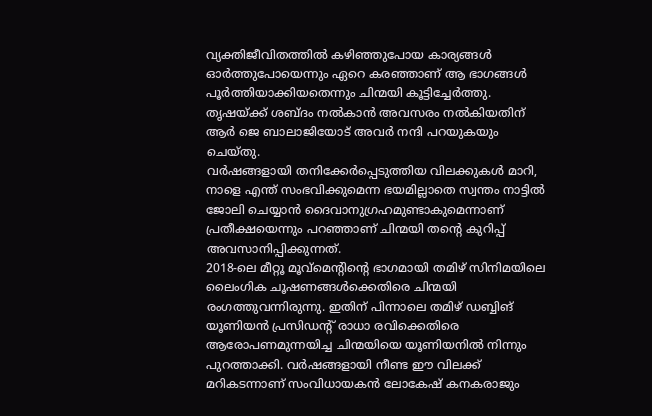വ്യക്തിജീവിതത്തിൽ കഴിഞ്ഞുപോയ കാര്യങ്ങൾ ഓർത്തുപോയെന്നും ഏറെ കരഞ്ഞാണ് ആ ഭാഗങ്ങൾ പൂർത്തിയാക്കിയതെന്നും ചിന്മയി കൂട്ടിച്ചേർത്തു. തൃഷയ്ക്ക് ശബ്ദം നൽകാൻ അവസരം നൽകിയതിന് ആർ ജെ ബാലാജിയോട് അവർ നന്ദി പറയുകയും ചെയ്തു.
വർഷങ്ങളായി തനിക്കേർപ്പെടുത്തിയ വിലക്കുകൾ മാറി, നാളെ എന്ത് സംഭവിക്കുമെന്ന ഭയമില്ലാതെ സ്വന്തം നാട്ടിൽ ജോലി ചെയ്യാൻ ദൈവാനുഗ്രഹമുണ്ടാകുമെന്നാണ് പ്രതീക്ഷയെന്നും പറഞ്ഞാണ് ചിന്മയി തന്റെ കുറിപ്പ് അവസാനിപ്പിക്കുന്നത്.
2018-ലെ മീറ്റൂ മൂവ്മെന്റിന്റെ ഭാഗമായി തമിഴ് സിനിമയിലെ ലൈംഗിക ചൂഷണങ്ങൾക്കെതിരെ ചിന്മയി രംഗത്തുവന്നിരുന്നു. ഇതിന് പിന്നാലെ തമിഴ് ഡബ്ബിങ് യൂണിയൻ പ്രസിഡന്റ് രാധാ രവിക്കെതിരെ ആരോപണമുന്നയിച്ച ചിന്മയിയെ യൂണിയനിൽ നിന്നും പുറത്താക്കി. വർഷങ്ങളായി നീണ്ട ഈ വിലക്ക് മറികടന്നാണ് സംവിധായകൻ ലോകേഷ് കനകരാജും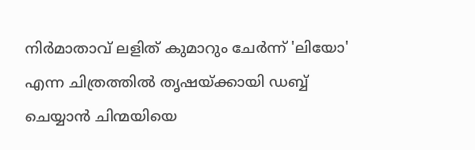നിർമാതാവ് ലളിത് കുമാറും ചേർന്ന് 'ലിയോ' എന്ന ചിത്രത്തിൽ തൃഷയ്ക്കായി ഡബ്ബ് ചെയ്യാൻ ചിന്മയിയെ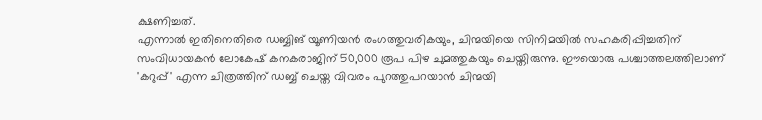ക്ഷണിച്ചത്.
എന്നാൽ ഇതിനെതിരെ ഡബ്ബിങ് യൂണിയൻ രംഗത്തുവരികയും, ചിന്മയിയെ സിനിമയിൽ സഹകരിപ്പിച്ചതിന് സംവിധായകൻ ലോകേഷ് കനകരാജിന് 50,000 രൂപ പിഴ ചുമത്തുകയും ചെയ്തിരുന്നു. ഈയൊരു പശ്ചാത്തലത്തിലാണ് 'കറുപ്പ്' എന്ന ചിത്രത്തിന് ഡബ്ബ് ചെയ്ത വിവരം പുറത്തുപറയാൻ ചിന്മയി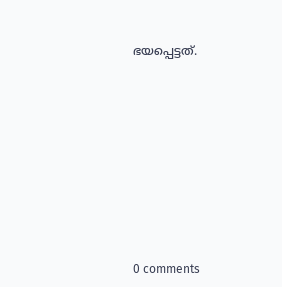ഭയപ്പെട്ടത്.











0 comments